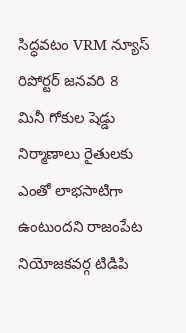సిద్ధవటం VRM న్యూస్ రిపోర్టర్ జనవరి 8
మినీ గోకుల షెడ్డు నిర్మాణాలు రైతులకు ఎంతో లాభసాటిగా ఉంటుందని రాజంపేట నియోజకవర్గ టిడిపి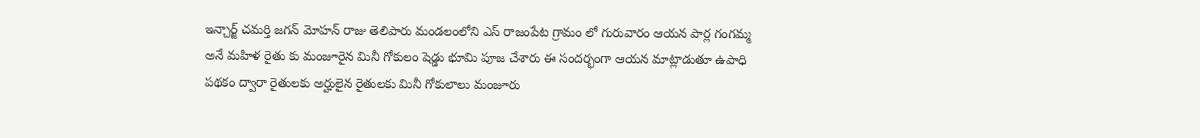ఇన్చార్జ్ చమర్తి జగన్ మోహన్ రాజు తెలిపారు మండలంలోని ఎస్ రాజంపేట గ్రామం లో గురువారం ఆయన పార్ల గంగమ్మ అనే మహిళ రైతు కు మంజూరైన మినీ గోకులం షెడ్డు భూమి పూజ చేశారు ఈ సందర్భంగా ఆయన మాట్లాడుతూ ఉపాధి పథకం ద్వారా రైతులకు అర్హులైన రైతులకు మినీ గోకులాలు మంజూరు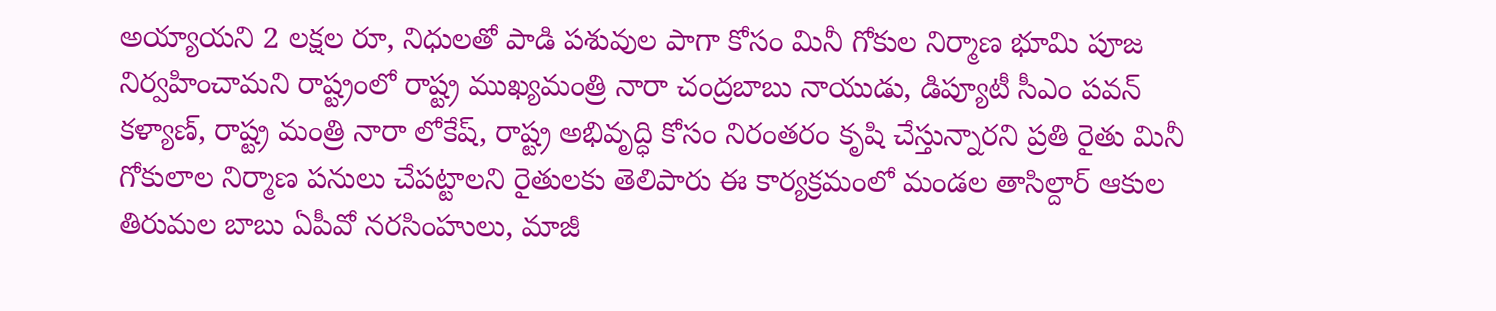అయ్యాయని 2 లక్షల రూ, నిధులతో పాడి పశువుల పాగా కోసం మినీ గోకుల నిర్మాణ భూమి పూజ నిర్వహించామని రాష్ట్రంలో రాష్ట్ర ముఖ్యమంత్రి నారా చంద్రబాబు నాయుడు, డిప్యూటీ సీఎం పవన్ కళ్యాణ్, రాష్ట్ర మంత్రి నారా లోకేష్, రాష్ట్ర అభివృద్ధి కోసం నిరంతరం కృషి చేస్తున్నారని ప్రతి రైతు మినీ గోకులాల నిర్మాణ పనులు చేపట్టాలని రైతులకు తెలిపారు ఈ కార్యక్రమంలో మండల తాసిల్దార్ ఆకుల తిరుమల బాబు ఏపీవో నరసింహులు, మాజీ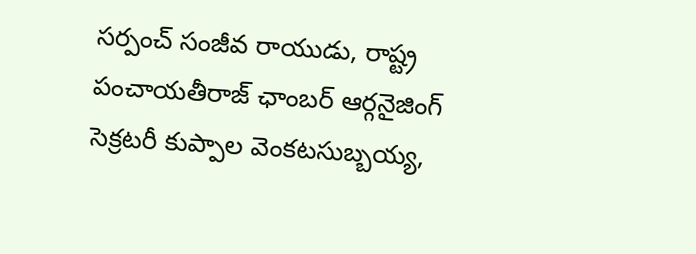సర్పంచ్ సంజీవ రాయుడు, రాష్ట్ర పంచాయతీరాజ్ ఛాంబర్ ఆర్గనైజింగ్ సెక్రటరీ కుప్పాల వెంకటసుబ్బయ్య,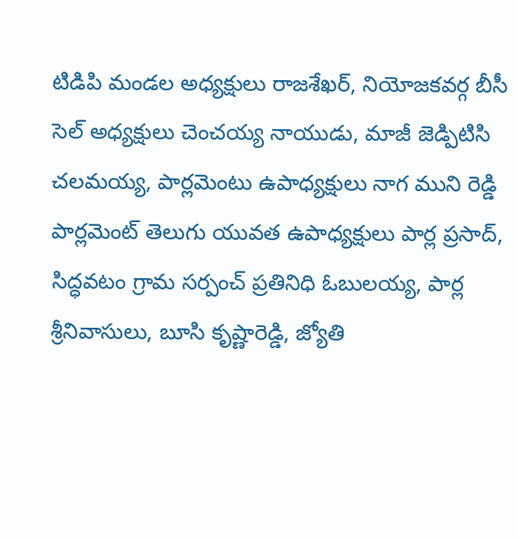టిడిపి మండల అధ్యక్షులు రాజశేఖర్, నియోజకవర్గ బీసీ సెల్ అధ్యక్షులు చెంచయ్య నాయుడు, మాజీ జెడ్పిటిసి చలమయ్య, పార్లమెంటు ఉపాధ్యక్షులు నాగ ముని రెడ్డి పార్లమెంట్ తెలుగు యువత ఉపాధ్యక్షులు పార్ల ప్రసాద్, సిద్ధవటం గ్రామ సర్పంచ్ ప్రతినిధి ఓబులయ్య, పార్ల శ్రీనివాసులు, బూసి కృష్ణారెడ్డి, జ్యోతి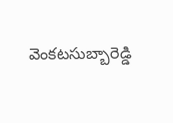వెంకటసుబ్బారెడ్డి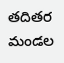తదితర మండల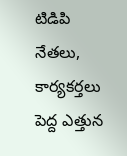టిడిపి నేతలు, కార్యకర్తలు పెద్ద ఎత్తున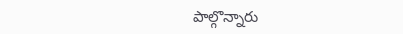పాల్గొన్నారు